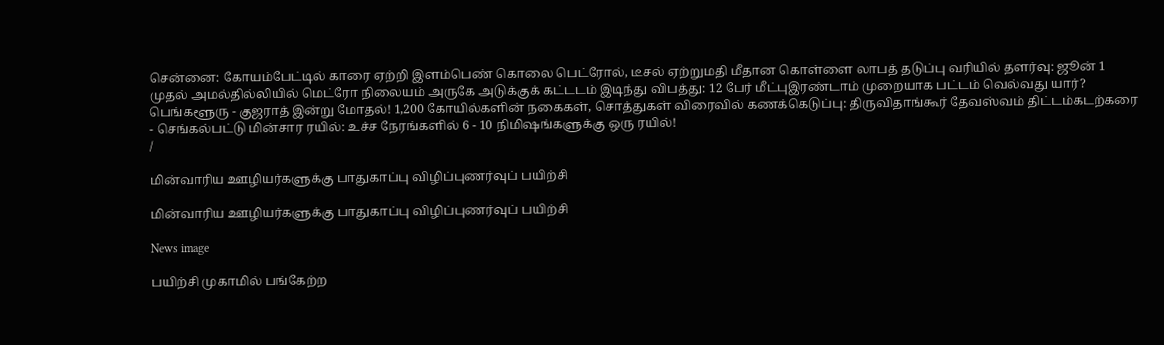சென்னை: கோயம்பேட்டில் காரை ஏற்றி இளம்பெண் கொலை பெட்ரோல், டீசல் ஏற்றுமதி மீதான கொள்ளை லாபத் தடுப்பு வரியில் தளர்வு: ஜூன் 1 முதல் அமல்தில்லியில் மெட்ரோ நிலையம் அருகே அடுக்குக் கட்டடம் இடிந்து விபத்து: 12 பேர் மீட்புஇரண்டாம் முறையாக பட்டம் வெல்வது யார்? பெங்களூரு - குஜராத் இன்று மோதல்! 1,200 கோயில்களின் நகைகள், சொத்துகள் விரைவில் கணக்கெடுப்பு: திருவிதாங்கூர் தேவஸ்வம் திட்டம்கடற்கரை - செங்கல்பட்டு மின்சார ரயில்: உச்ச நேரங்களில் 6 - 10 நிமிஷங்களுக்கு ஒரு ரயில்!
/

மின்வாரிய ஊழியர்களுக்கு பாதுகாப்பு விழிப்புணர்வுப் பயிற்சி

மின்வாரிய ஊழியர்களுக்கு பாதுகாப்பு விழிப்புணர்வுப் பயிற்சி

News image

பயிற்சி முகாமில் பங்கேற்ற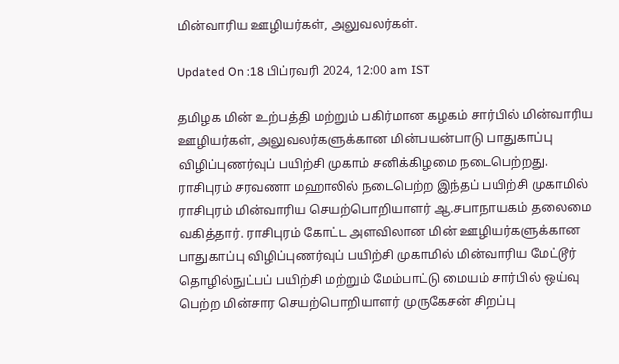மின்வாரிய ஊழியர்கள், அலுவலர்கள்.

Updated On :18 பிப்ரவரி 2024, 12:00 am IST

தமிழக மின் உற்பத்தி மற்றும் பகிர்மான கழகம் சார்பில் மின்வாரிய ஊழியர்கள், அலுவலர்களுக்கான மின்பயன்பாடு பாதுகாப்பு விழிப்புணர்வுப் பயிற்சி முகாம் சனிக்கிழமை நடைபெற்றது. ராசிபுரம் சரவணா மஹாலில் நடைபெற்ற இந்தப் பயிற்சி முகாமில் ராசிபுரம் மின்வாரிய செயற்பொறியாளர் ஆ.சபாநாயகம் தலைமை வகித்தார். ராசிபுரம் கோட்ட அளவிலான மின் ஊழியர்களுக்கான பாதுகாப்பு விழிப்புணர்வுப் பயிற்சி முகாமில் மின்வாரிய மேட்டூர் தொழில்நுட்பப் பயிற்சி மற்றும் மேம்பாட்டு மையம் சார்பில் ஒய்வு பெற்ற மின்சார செயற்பொறியாளர் முருகேசன் சிறப்பு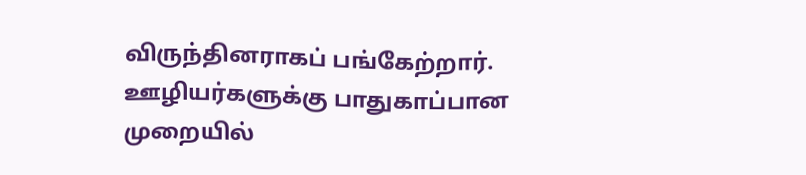விருந்தினராகப் பங்கேற்றார். ஊழியர்களுக்கு பாதுகாப்பான முறையில்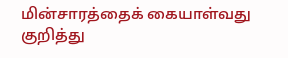மின்சாரத்தைக் கையாள்வது குறித்து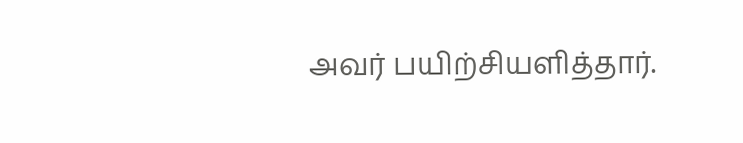அவர் பயிற்சியளித்தார்.